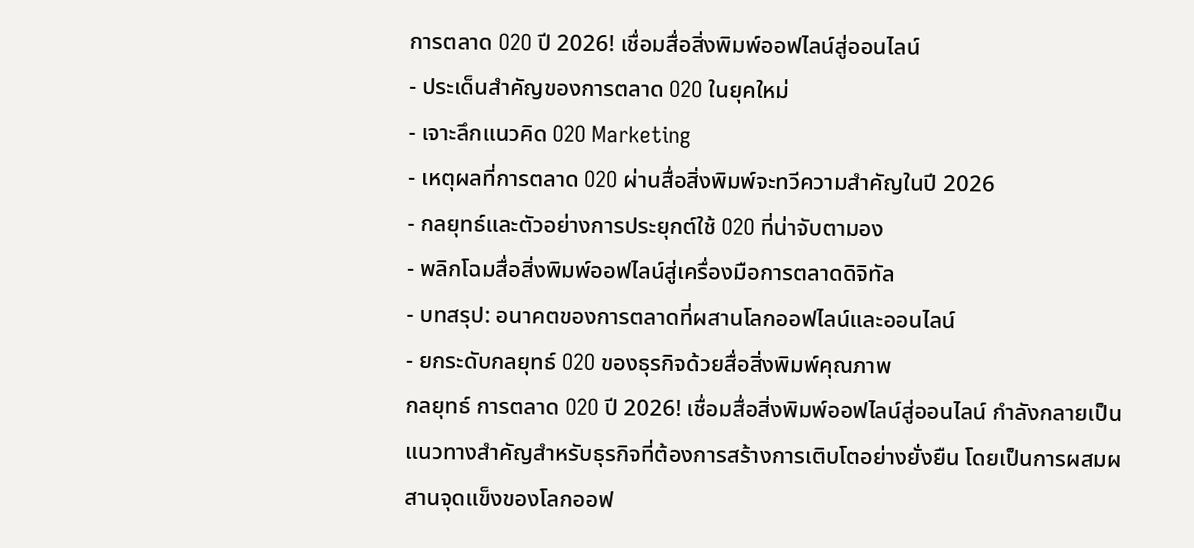การตลาด O2O ปี 2026! เชื่อมสื่อสิ่งพิมพ์ออฟไลน์สู่ออนไลน์
- ประเด็นสำคัญของการตลาด O2O ในยุคใหม่
- เจาะลึกแนวคิด O2O Marketing
- เหตุผลที่การตลาด O2O ผ่านสื่อสิ่งพิมพ์จะทวีความสำคัญในปี 2026
- กลยุทธ์และตัวอย่างการประยุกต์ใช้ O2O ที่น่าจับตามอง
- พลิกโฉมสื่อสิ่งพิมพ์ออฟไลน์สู่เครื่องมือการตลาดดิจิทัล
- บทสรุป: อนาคตของการตลาดที่ผสานโลกออฟไลน์และออนไลน์
- ยกระดับกลยุทธ์ O2O ของธุรกิจด้วยสื่อสิ่งพิมพ์คุณภาพ
กลยุทธ์ การตลาด O2O ปี 2026! เชื่อมสื่อสิ่งพิมพ์ออฟไลน์สู่ออนไลน์ กำลังกลายเป็นแนวทางสำคัญสำหรับธุรกิจที่ต้องการสร้างการเติบโตอย่างยั่งยืน โดยเป็นการผสมผสานจุดแข็งของโลกออฟ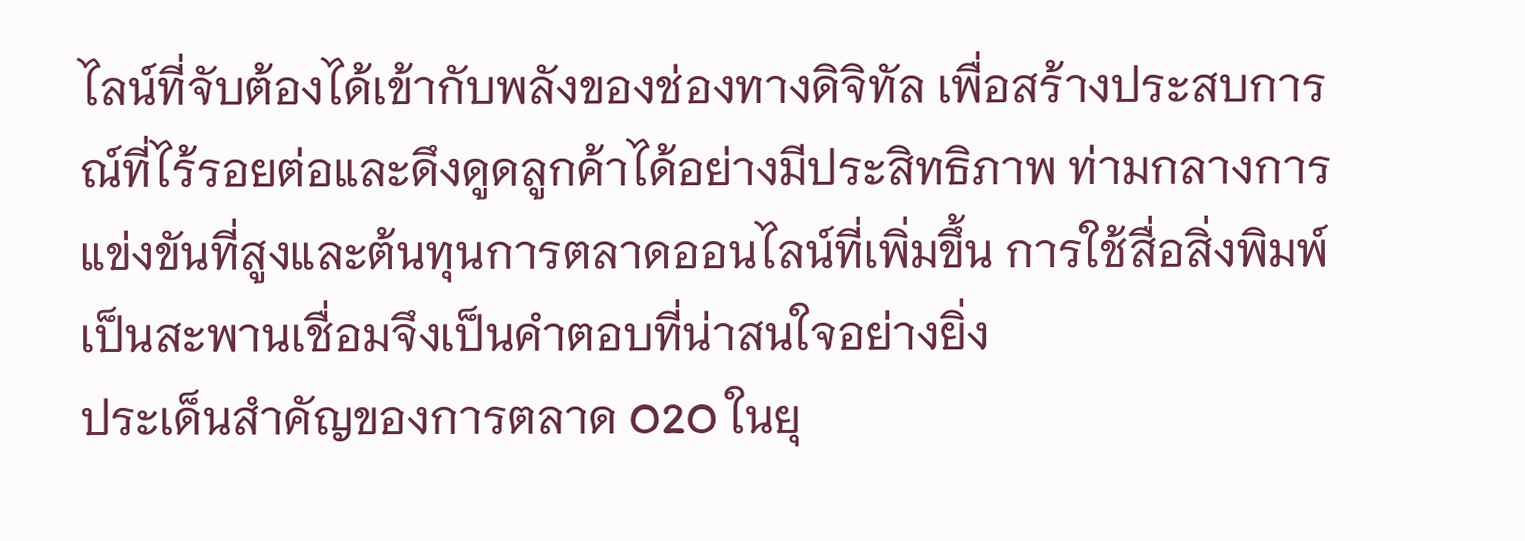ไลน์ที่จับต้องได้เข้ากับพลังของช่องทางดิจิทัล เพื่อสร้างประสบการณ์ที่ไร้รอยต่อและดึงดูดลูกค้าได้อย่างมีประสิทธิภาพ ท่ามกลางการแข่งขันที่สูงและต้นทุนการตลาดออนไลน์ที่เพิ่มขึ้น การใช้สื่อสิ่งพิมพ์เป็นสะพานเชื่อมจึงเป็นคำตอบที่น่าสนใจอย่างยิ่ง
ประเด็นสำคัญของการตลาด O2O ในยุ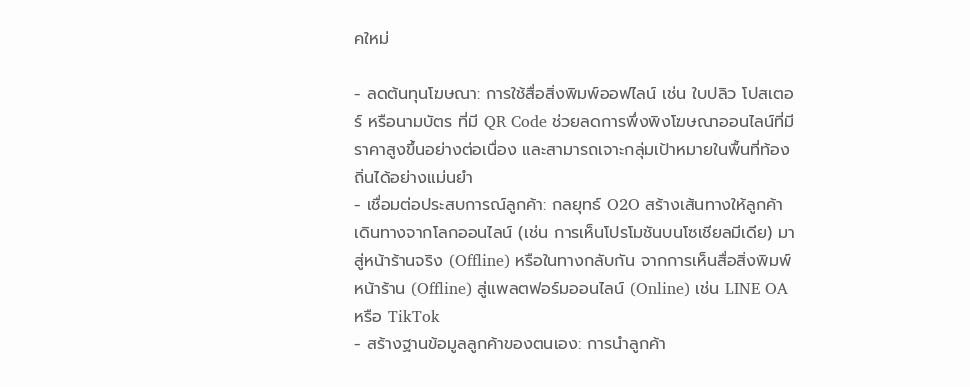คใหม่

- ลดต้นทุนโฆษณา: การใช้สื่อสิ่งพิมพ์ออฟไลน์ เช่น ใบปลิว โปสเตอร์ หรือนามบัตร ที่มี QR Code ช่วยลดการพึ่งพิงโฆษณาออนไลน์ที่มีราคาสูงขึ้นอย่างต่อเนื่อง และสามารถเจาะกลุ่มเป้าหมายในพื้นที่ท้องถิ่นได้อย่างแม่นยำ
- เชื่อมต่อประสบการณ์ลูกค้า: กลยุทธ์ O2O สร้างเส้นทางให้ลูกค้าเดินทางจากโลกออนไลน์ (เช่น การเห็นโปรโมชันบนโซเชียลมีเดีย) มาสู่หน้าร้านจริง (Offline) หรือในทางกลับกัน จากการเห็นสื่อสิ่งพิมพ์หน้าร้าน (Offline) สู่แพลตฟอร์มออนไลน์ (Online) เช่น LINE OA หรือ TikTok
- สร้างฐานข้อมูลลูกค้าของตนเอง: การนำลูกค้า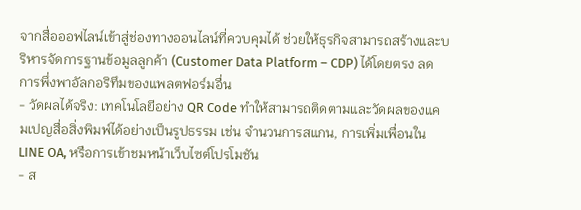จากสื่อออฟไลน์เข้าสู่ช่องทางออนไลน์ที่ควบคุมได้ ช่วยให้ธุรกิจสามารถสร้างและบริหารจัดการฐานข้อมูลลูกค้า (Customer Data Platform – CDP) ได้โดยตรง ลดการพึ่งพาอัลกอริทึมของแพลตฟอร์มอื่น
- วัดผลได้จริง: เทคโนโลยีอย่าง QR Code ทำให้สามารถติดตามและวัดผลของแคมเปญสื่อสิ่งพิมพ์ได้อย่างเป็นรูปธรรม เช่น จำนวนการสแกน, การเพิ่มเพื่อนใน LINE OA, หรือการเข้าชมหน้าเว็บไซต์โปรโมชัน
- ส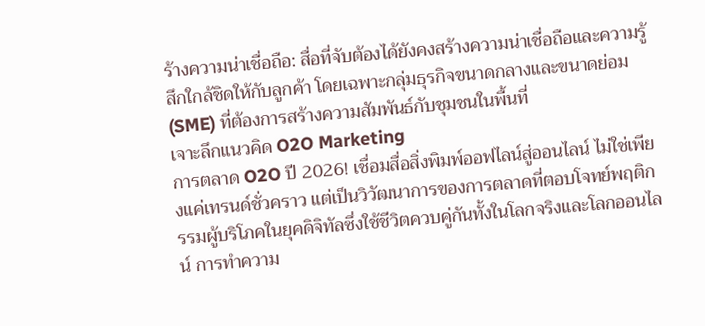ร้างความน่าเชื่อถือ: สื่อที่จับต้องได้ยังคงสร้างความน่าเชื่อถือและความรู้สึกใกล้ชิดให้กับลูกค้า โดยเฉพาะกลุ่มธุรกิจขนาดกลางและขนาดย่อม (SME) ที่ต้องการสร้างความสัมพันธ์กับชุมชนในพื้นที่
เจาะลึกแนวคิด O2O Marketing
การตลาด O2O ปี 2026! เชื่อมสื่อสิ่งพิมพ์ออฟไลน์สู่ออนไลน์ ไม่ใช่เพียงแค่เทรนด์ชั่วคราว แต่เป็นวิวัฒนาการของการตลาดที่ตอบโจทย์พฤติกรรมผู้บริโภคในยุคดิจิทัลซึ่งใช้ชีวิตควบคู่กันทั้งในโลกจริงและโลกออนไลน์ การทำความ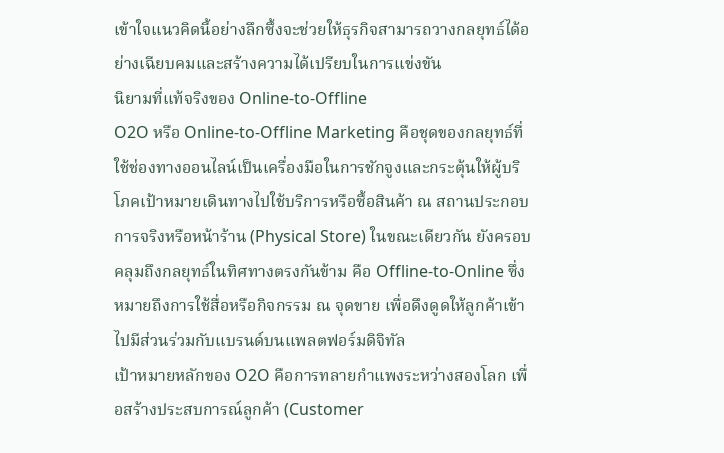เข้าใจแนวคิดนี้อย่างลึกซึ้งจะช่วยให้ธุรกิจสามารถวางกลยุทธ์ได้อย่างเฉียบคมและสร้างความได้เปรียบในการแข่งขัน
นิยามที่แท้จริงของ Online-to-Offline
O2O หรือ Online-to-Offline Marketing คือชุดของกลยุทธ์ที่ใช้ช่องทางออนไลน์เป็นเครื่องมือในการชักจูงและกระตุ้นให้ผู้บริโภคเป้าหมายเดินทางไปใช้บริการหรือซื้อสินค้า ณ สถานประกอบการจริงหรือหน้าร้าน (Physical Store) ในขณะเดียวกัน ยังครอบคลุมถึงกลยุทธ์ในทิศทางตรงกันข้าม คือ Offline-to-Online ซึ่งหมายถึงการใช้สื่อหรือกิจกรรม ณ จุดขาย เพื่อดึงดูดให้ลูกค้าเข้าไปมีส่วนร่วมกับแบรนด์บนแพลตฟอร์มดิจิทัล
เป้าหมายหลักของ O2O คือการทลายกำแพงระหว่างสองโลก เพื่อสร้างประสบการณ์ลูกค้า (Customer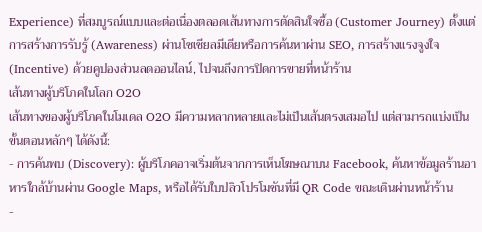Experience) ที่สมบูรณ์แบบและต่อเนื่องตลอดเส้นทางการตัดสินใจซื้อ (Customer Journey) ตั้งแต่การสร้างการรับรู้ (Awareness) ผ่านโซเชียลมีเดียหรือการค้นหาผ่าน SEO, การสร้างแรงจูงใจ (Incentive) ด้วยคูปองส่วนลดออนไลน์, ไปจนถึงการปิดการขายที่หน้าร้าน
เส้นทางผู้บริโภคในโลก O2O
เส้นทางของผู้บริโภคในโมเดล O2O มีความหลากหลายและไม่เป็นเส้นตรงเสมอไป แต่สามารถแบ่งเป็นขั้นตอนหลักๆ ได้ดังนี้:
- การค้นพบ (Discovery): ผู้บริโภคอาจเริ่มต้นจากการเห็นโฆษณาบน Facebook, ค้นหาข้อมูลร้านอาหารใกล้บ้านผ่าน Google Maps, หรือได้รับใบปลิวโปรโมชันที่มี QR Code ขณะเดินผ่านหน้าร้าน
-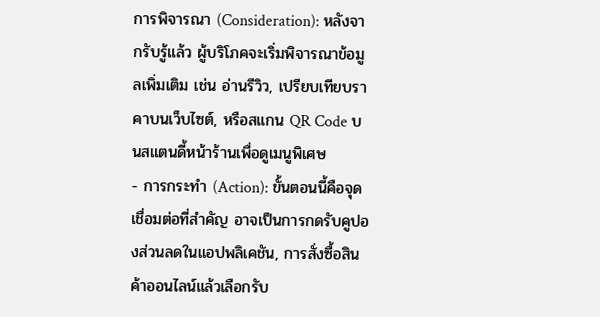การพิจารณา (Consideration): หลังจากรับรู้แล้ว ผู้บริโภคจะเริ่มพิจารณาข้อมูลเพิ่มเติม เช่น อ่านรีวิว, เปรียบเทียบราคาบนเว็บไซต์, หรือสแกน QR Code บนสแตนดี้หน้าร้านเพื่อดูเมนูพิเศษ
- การกระทำ (Action): ขั้นตอนนี้คือจุดเชื่อมต่อที่สำคัญ อาจเป็นการกดรับคูปองส่วนลดในแอปพลิเคชัน, การสั่งซื้อสินค้าออนไลน์แล้วเลือกรับ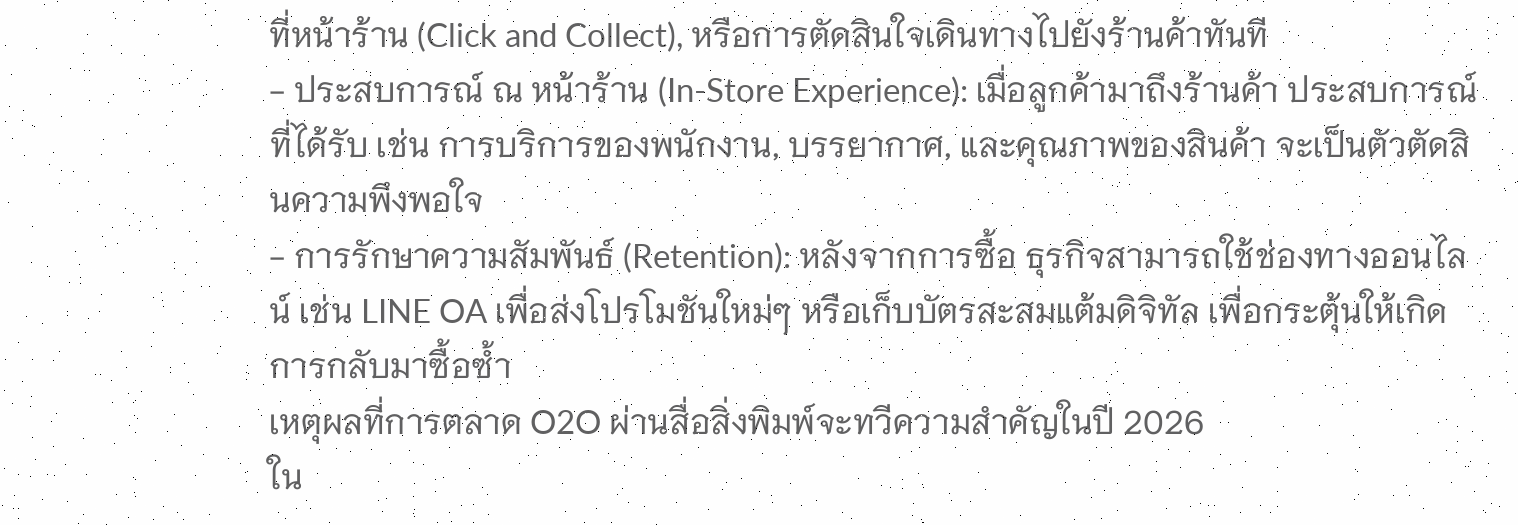ที่หน้าร้าน (Click and Collect), หรือการตัดสินใจเดินทางไปยังร้านค้าทันที
- ประสบการณ์ ณ หน้าร้าน (In-Store Experience): เมื่อลูกค้ามาถึงร้านค้า ประสบการณ์ที่ได้รับ เช่น การบริการของพนักงาน, บรรยากาศ, และคุณภาพของสินค้า จะเป็นตัวตัดสินความพึงพอใจ
- การรักษาความสัมพันธ์ (Retention): หลังจากการซื้อ ธุรกิจสามารถใช้ช่องทางออนไลน์ เช่น LINE OA เพื่อส่งโปรโมชันใหม่ๆ หรือเก็บบัตรสะสมแต้มดิจิทัล เพื่อกระตุ้นให้เกิดการกลับมาซื้อซ้ำ
เหตุผลที่การตลาด O2O ผ่านสื่อสิ่งพิมพ์จะทวีความสำคัญในปี 2026
ใน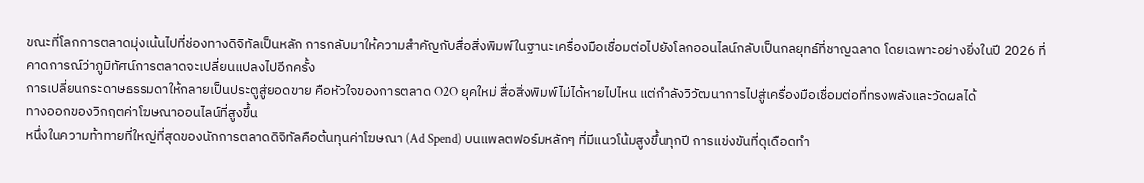ขณะที่โลกการตลาดมุ่งเน้นไปที่ช่องทางดิจิทัลเป็นหลัก การกลับมาให้ความสำคัญกับสื่อสิ่งพิมพ์ในฐานะเครื่องมือเชื่อมต่อไปยังโลกออนไลน์กลับเป็นกลยุทธ์ที่ชาญฉลาด โดยเฉพาะอย่างยิ่งในปี 2026 ที่คาดการณ์ว่าภูมิทัศน์การตลาดจะเปลี่ยนแปลงไปอีกครั้ง
การเปลี่ยนกระดาษธรรมดาให้กลายเป็นประตูสู่ยอดขาย คือหัวใจของการตลาด O2O ยุคใหม่ สื่อสิ่งพิมพ์ไม่ได้หายไปไหน แต่กำลังวิวัฒนาการไปสู่เครื่องมือเชื่อมต่อที่ทรงพลังและวัดผลได้
ทางออกของวิกฤตค่าโฆษณาออนไลน์ที่สูงขึ้น
หนึ่งในความท้าทายที่ใหญ่ที่สุดของนักการตลาดดิจิทัลคือต้นทุนค่าโฆษณา (Ad Spend) บนแพลตฟอร์มหลักๆ ที่มีแนวโน้มสูงขึ้นทุกปี การแข่งขันที่ดุเดือดทำ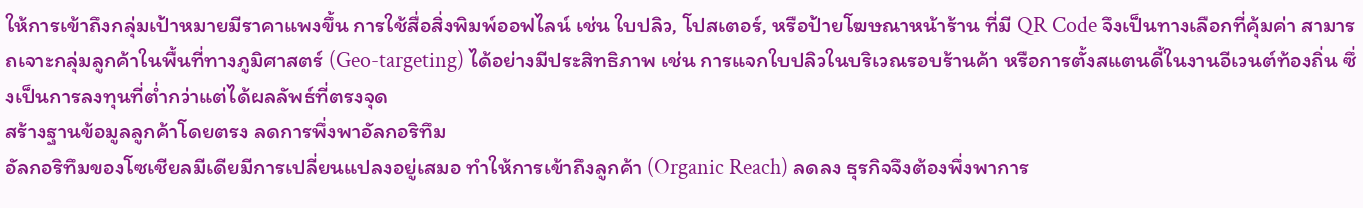ให้การเข้าถึงกลุ่มเป้าหมายมีราคาแพงขึ้น การใช้สื่อสิ่งพิมพ์ออฟไลน์ เช่น ใบปลิว, โปสเตอร์, หรือป้ายโฆษณาหน้าร้าน ที่มี QR Code จึงเป็นทางเลือกที่คุ้มค่า สามารถเจาะกลุ่มลูกค้าในพื้นที่ทางภูมิศาสตร์ (Geo-targeting) ได้อย่างมีประสิทธิภาพ เช่น การแจกใบปลิวในบริเวณรอบร้านค้า หรือการตั้งสแตนดี้ในงานอีเวนต์ท้องถิ่น ซึ่งเป็นการลงทุนที่ต่ำกว่าแต่ได้ผลลัพธ์ที่ตรงจุด
สร้างฐานข้อมูลลูกค้าโดยตรง ลดการพึ่งพาอัลกอริทึม
อัลกอริทึมของโซเชียลมีเดียมีการเปลี่ยนแปลงอยู่เสมอ ทำให้การเข้าถึงลูกค้า (Organic Reach) ลดลง ธุรกิจจึงต้องพึ่งพาการ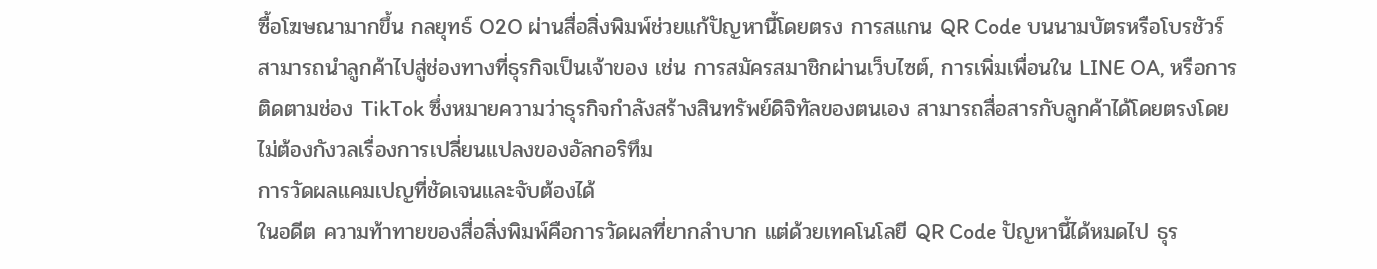ซื้อโฆษณามากขึ้น กลยุทธ์ O2O ผ่านสื่อสิ่งพิมพ์ช่วยแก้ปัญหานี้โดยตรง การสแกน QR Code บนนามบัตรหรือโบรชัวร์สามารถนำลูกค้าไปสู่ช่องทางที่ธุรกิจเป็นเจ้าของ เช่น การสมัครสมาชิกผ่านเว็บไซต์, การเพิ่มเพื่อนใน LINE OA, หรือการติดตามช่อง TikTok ซึ่งหมายความว่าธุรกิจกำลังสร้างสินทรัพย์ดิจิทัลของตนเอง สามารถสื่อสารกับลูกค้าได้โดยตรงโดยไม่ต้องกังวลเรื่องการเปลี่ยนแปลงของอัลกอริทึม
การวัดผลแคมเปญที่ชัดเจนและจับต้องได้
ในอดีต ความท้าทายของสื่อสิ่งพิมพ์คือการวัดผลที่ยากลำบาก แต่ด้วยเทคโนโลยี QR Code ปัญหานี้ได้หมดไป ธุร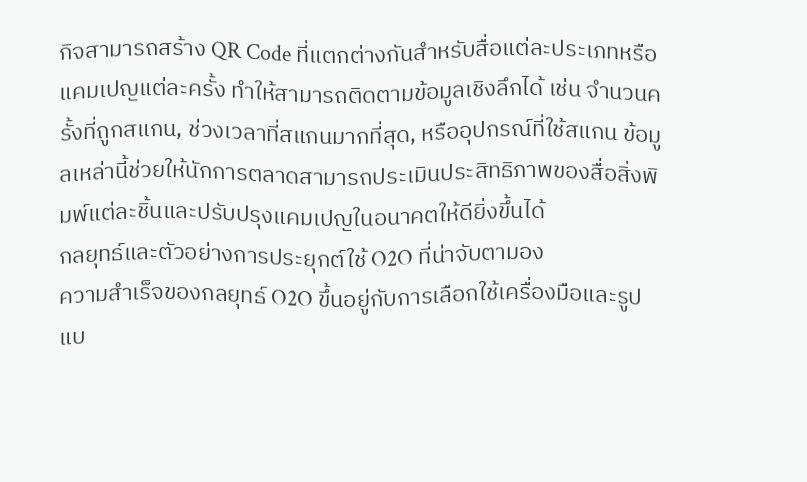กิจสามารถสร้าง QR Code ที่แตกต่างกันสำหรับสื่อแต่ละประเภทหรือแคมเปญแต่ละครั้ง ทำให้สามารถติดตามข้อมูลเชิงลึกได้ เช่น จำนวนครั้งที่ถูกสแกน, ช่วงเวลาที่สแกนมากที่สุด, หรืออุปกรณ์ที่ใช้สแกน ข้อมูลเหล่านี้ช่วยให้นักการตลาดสามารถประเมินประสิทธิภาพของสื่อสิ่งพิมพ์แต่ละชิ้นและปรับปรุงแคมเปญในอนาคตให้ดียิ่งขึ้นได้
กลยุทธ์และตัวอย่างการประยุกต์ใช้ O2O ที่น่าจับตามอง
ความสำเร็จของกลยุทธ์ O2O ขึ้นอยู่กับการเลือกใช้เครื่องมือและรูปแบ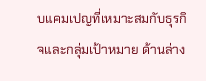บแคมเปญที่เหมาะสมกับธุรกิจและกลุ่มเป้าหมาย ด้านล่าง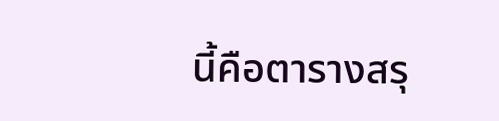นี้คือตารางสรุ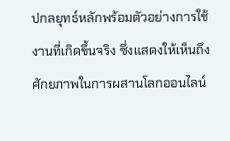ปกลยุทธ์หลักพร้อมตัวอย่างการใช้งานที่เกิดขึ้นจริง ซึ่งแสดงให้เห็นถึงศักยภาพในการผสานโลกออนไลน์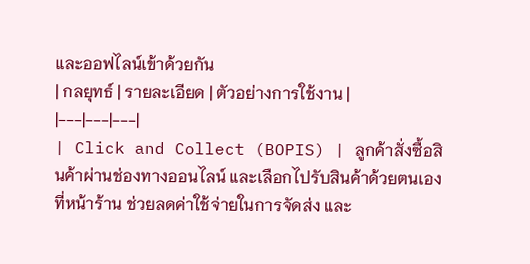และออฟไลน์เข้าด้วยกัน
| กลยุทธ์ | รายละเอียด | ตัวอย่างการใช้งาน |
|---|---|---|
| Click and Collect (BOPIS) | ลูกค้าสั่งซื้อสินค้าผ่านช่องทางออนไลน์ และเลือกไปรับสินค้าด้วยตนเองที่หน้าร้าน ช่วยลดค่าใช้จ่ายในการจัดส่ง และ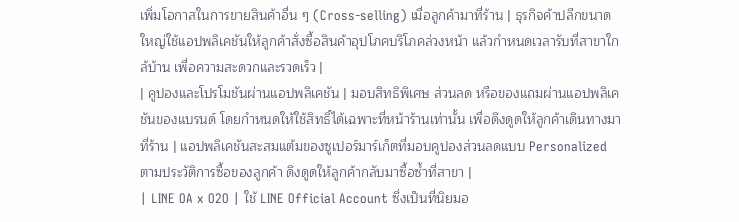เพิ่มโอกาสในการขายสินค้าอื่น ๆ (Cross-selling) เมื่อลูกค้ามาที่ร้าน | ธุรกิจค้าปลีกขนาดใหญ่ใช้แอปพลิเคชันให้ลูกค้าสั่งซื้อสินค้าอุปโภคบริโภคล่วงหน้า แล้วกำหนดเวลารับที่สาขาใกล้บ้าน เพื่อความสะดวกและรวดเร็ว |
| คูปองและโปรโมชันผ่านแอปพลิเคชัน | มอบสิทธิพิเศษ ส่วนลด หรือของแถมผ่านแอปพลิเคชันของแบรนด์ โดยกำหนดให้ใช้สิทธิ์ได้เฉพาะที่หน้าร้านเท่านั้น เพื่อดึงดูดให้ลูกค้าเดินทางมาที่ร้าน | แอปพลิเคชันสะสมแต้มของซูเปอร์มาร์เก็ตที่มอบคูปองส่วนลดแบบ Personalized ตามประวัติการซื้อของลูกค้า ดึงดูดให้ลูกค้ากลับมาซื้อซ้ำที่สาขา |
| LINE OA x O2O | ใช้ LINE Official Account ซึ่งเป็นที่นิยมอ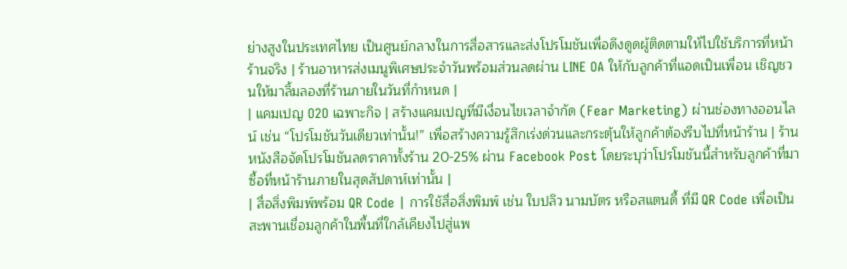ย่างสูงในประเทศไทย เป็นศูนย์กลางในการสื่อสารและส่งโปรโมชันเพื่อดึงดูดผู้ติดตามให้ไปใช้บริการที่หน้าร้านจริง | ร้านอาหารส่งเมนูพิเศษประจำวันพร้อมส่วนลดผ่าน LINE OA ให้กับลูกค้าที่แอดเป็นเพื่อน เชิญชวนให้มาลิ้มลองที่ร้านภายในวันที่กำหนด |
| แคมเปญ O2O เฉพาะกิจ | สร้างแคมเปญที่มีเงื่อนไขเวลาจำกัด (Fear Marketing) ผ่านช่องทางออนไลน์ เช่น “โปรโมชันวันเดียวเท่านั้น!” เพื่อสร้างความรู้สึกเร่งด่วนและกระตุ้นให้ลูกค้าต้องรีบไปที่หน้าร้าน | ร้านหนังสือจัดโปรโมชันลดราคาทั้งร้าน 20-25% ผ่าน Facebook Post โดยระบุว่าโปรโมชันนี้สำหรับลูกค้าที่มาซื้อที่หน้าร้านภายในสุดสัปดาห์เท่านั้น |
| สื่อสิ่งพิมพ์พร้อม QR Code | การใช้สื่อสิ่งพิมพ์ เช่น ใบปลิว นามบัตร หรือสแตนดี้ ที่มี QR Code เพื่อเป็นสะพานเชื่อมลูกค้าในพื้นที่ใกล้เคียงไปสู่แพ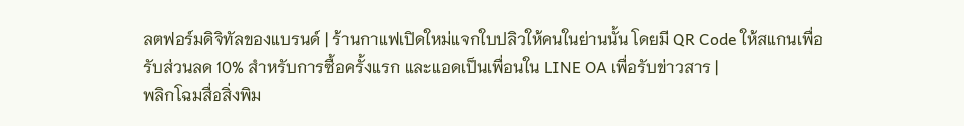ลตฟอร์มดิจิทัลของแบรนด์ | ร้านกาแฟเปิดใหม่แจกใบปลิวให้คนในย่านนั้น โดยมี QR Code ให้สแกนเพื่อรับส่วนลด 10% สำหรับการซื้อครั้งแรก และแอดเป็นเพื่อนใน LINE OA เพื่อรับข่าวสาร |
พลิกโฉมสื่อสิ่งพิม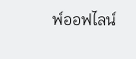พ์ออฟไลน์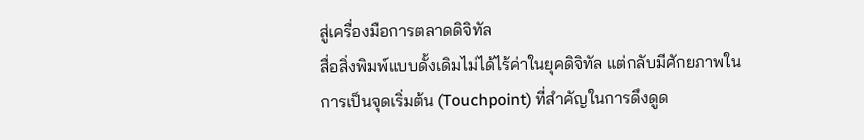สู่เครื่องมือการตลาดดิจิทัล
สื่อสิ่งพิมพ์แบบดั้งเดิมไม่ได้ไร้ค่าในยุคดิจิทัล แต่กลับมีศักยภาพในการเป็นจุดเริ่มต้น (Touchpoint) ที่สำคัญในการดึงดูด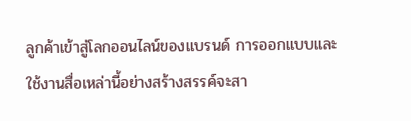ลูกค้าเข้าสู่โลกออนไลน์ของแบรนด์ การออกแบบและใช้งานสื่อเหล่านี้อย่างสร้างสรรค์จะสา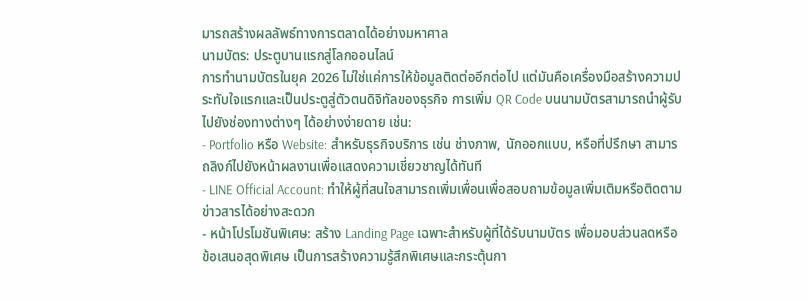มารถสร้างผลลัพธ์ทางการตลาดได้อย่างมหาศาล
นามบัตร: ประตูบานแรกสู่โลกออนไลน์
การทำนามบัตรในยุค 2026 ไม่ใช่แค่การให้ข้อมูลติดต่ออีกต่อไป แต่มันคือเครื่องมือสร้างความประทับใจแรกและเป็นประตูสู่ตัวตนดิจิทัลของธุรกิจ การเพิ่ม QR Code บนนามบัตรสามารถนำผู้รับไปยังช่องทางต่างๆ ได้อย่างง่ายดาย เช่น:
- Portfolio หรือ Website: สำหรับธุรกิจบริการ เช่น ช่างภาพ, นักออกแบบ, หรือที่ปรึกษา สามารถลิงก์ไปยังหน้าผลงานเพื่อแสดงความเชี่ยวชาญได้ทันที
- LINE Official Account: ทำให้ผู้ที่สนใจสามารถเพิ่มเพื่อนเพื่อสอบถามข้อมูลเพิ่มเติมหรือติดตามข่าวสารได้อย่างสะดวก
- หน้าโปรโมชันพิเศษ: สร้าง Landing Page เฉพาะสำหรับผู้ที่ได้รับนามบัตร เพื่อมอบส่วนลดหรือข้อเสนอสุดพิเศษ เป็นการสร้างความรู้สึกพิเศษและกระตุ้นกา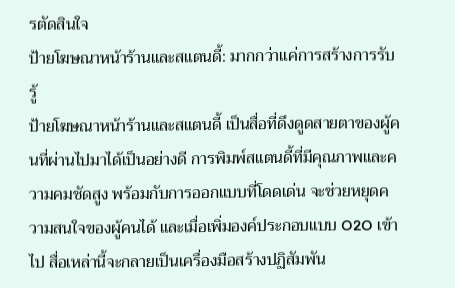รตัดสินใจ
ป้ายโฆษณาหน้าร้านและสแตนดี้: มากกว่าแค่การสร้างการรับรู้
ป้ายโฆษณาหน้าร้านและสแตนดี้ เป็นสื่อที่ดึงดูดสายตาของผู้คนที่ผ่านไปมาได้เป็นอย่างดี การพิมพ์สแตนดี้ที่มีคุณภาพและความคมชัดสูง พร้อมกับการออกแบบที่โดดเด่น จะช่วยหยุดความสนใจของผู้คนได้ และเมื่อเพิ่มองค์ประกอบแบบ O2O เข้าไป สื่อเหล่านี้จะกลายเป็นเครื่องมือสร้างปฏิสัมพัน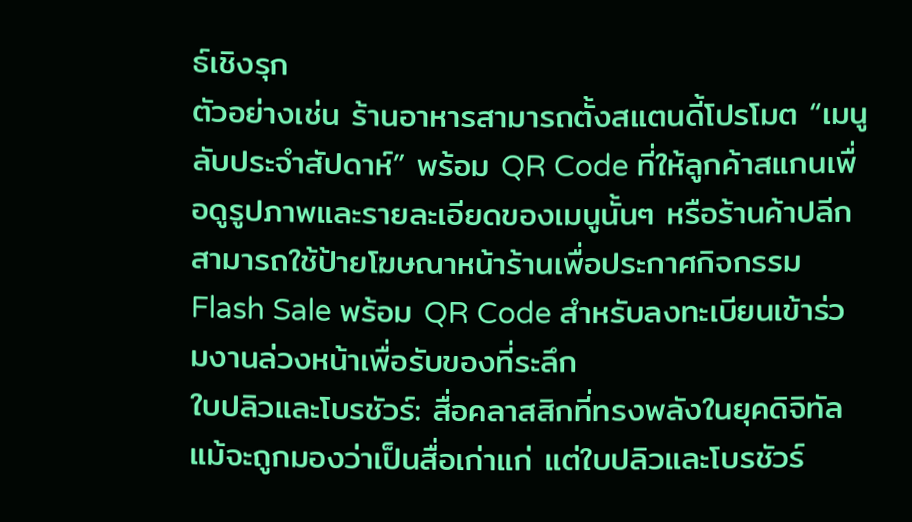ธ์เชิงรุก
ตัวอย่างเช่น ร้านอาหารสามารถตั้งสแตนดี้โปรโมต “เมนูลับประจำสัปดาห์” พร้อม QR Code ที่ให้ลูกค้าสแกนเพื่อดูรูปภาพและรายละเอียดของเมนูนั้นๆ หรือร้านค้าปลีกสามารถใช้ป้ายโฆษณาหน้าร้านเพื่อประกาศกิจกรรม Flash Sale พร้อม QR Code สำหรับลงทะเบียนเข้าร่วมงานล่วงหน้าเพื่อรับของที่ระลึก
ใบปลิวและโบรชัวร์: สื่อคลาสสิกที่ทรงพลังในยุคดิจิทัล
แม้จะถูกมองว่าเป็นสื่อเก่าแก่ แต่ใบปลิวและโบรชัวร์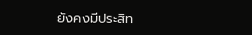ยังคงมีประสิท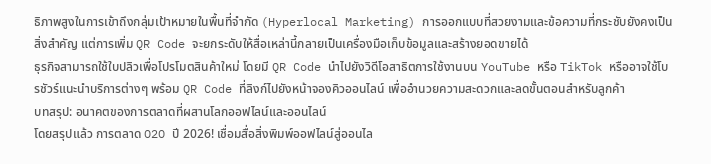ธิภาพสูงในการเข้าถึงกลุ่มเป้าหมายในพื้นที่จำกัด (Hyperlocal Marketing) การออกแบบที่สวยงามและข้อความที่กระชับยังคงเป็นสิ่งสำคัญ แต่การเพิ่ม QR Code จะยกระดับให้สื่อเหล่านี้กลายเป็นเครื่องมือเก็บข้อมูลและสร้างยอดขายได้
ธุรกิจสามารถใช้ใบปลิวเพื่อโปรโมตสินค้าใหม่ โดยมี QR Code นำไปยังวิดีโอสาธิตการใช้งานบน YouTube หรือ TikTok หรืออาจใช้โบรชัวร์แนะนำบริการต่างๆ พร้อม QR Code ที่ลิงก์ไปยังหน้าจองคิวออนไลน์ เพื่ออำนวยความสะดวกและลดขั้นตอนสำหรับลูกค้า
บทสรุป: อนาคตของการตลาดที่ผสานโลกออฟไลน์และออนไลน์
โดยสรุปแล้ว การตลาด O2O ปี 2026! เชื่อมสื่อสิ่งพิมพ์ออฟไลน์สู่ออนไล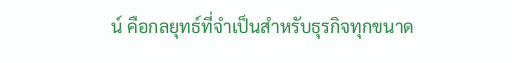น์ คือกลยุทธ์ที่จำเป็นสำหรับธุรกิจทุกขนาด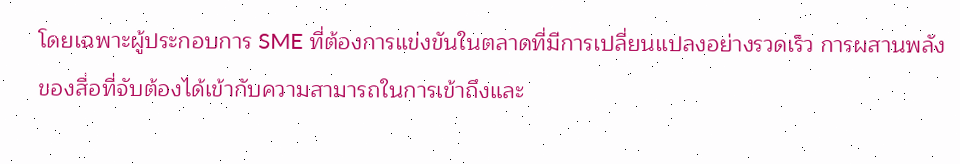โดยเฉพาะผู้ประกอบการ SME ที่ต้องการแข่งขันในตลาดที่มีการเปลี่ยนแปลงอย่างรวดเร็ว การผสานพลังของสื่อที่จับต้องได้เข้ากับความสามารถในการเข้าถึงและ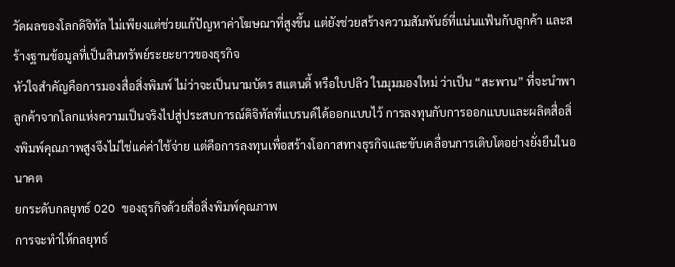วัดผลของโลกดิจิทัล ไม่เพียงแต่ช่วยแก้ปัญหาค่าโฆษณาที่สูงขึ้น แต่ยังช่วยสร้างความสัมพันธ์ที่แน่นแฟ้นกับลูกค้า และสร้างฐานข้อมูลที่เป็นสินทรัพย์ระยะยาวของธุรกิจ
หัวใจสำคัญคือการมองสื่อสิ่งพิมพ์ ไม่ว่าจะเป็นนามบัตร สแตนดี้ หรือใบปลิว ในมุมมองใหม่ ว่าเป็น “สะพาน” ที่จะนำพาลูกค้าจากโลกแห่งความเป็นจริงไปสู่ประสบการณ์ดิจิทัลที่แบรนด์ได้ออกแบบไว้ การลงทุนกับการออกแบบและผลิตสื่อสิ่งพิมพ์คุณภาพสูงจึงไม่ใช่แค่ค่าใช้จ่าย แต่คือการลงทุนเพื่อสร้างโอกาสทางธุรกิจและขับเคลื่อนการเติบโตอย่างยั่งยืนในอนาคต
ยกระดับกลยุทธ์ O2O ของธุรกิจด้วยสื่อสิ่งพิมพ์คุณภาพ
การจะทำให้กลยุทธ์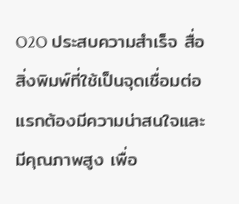O2O ประสบความสำเร็จ สื่อสิ่งพิมพ์ที่ใช้เป็นจุดเชื่อมต่อแรกต้องมีความน่าสนใจและมีคุณภาพสูง เพื่อ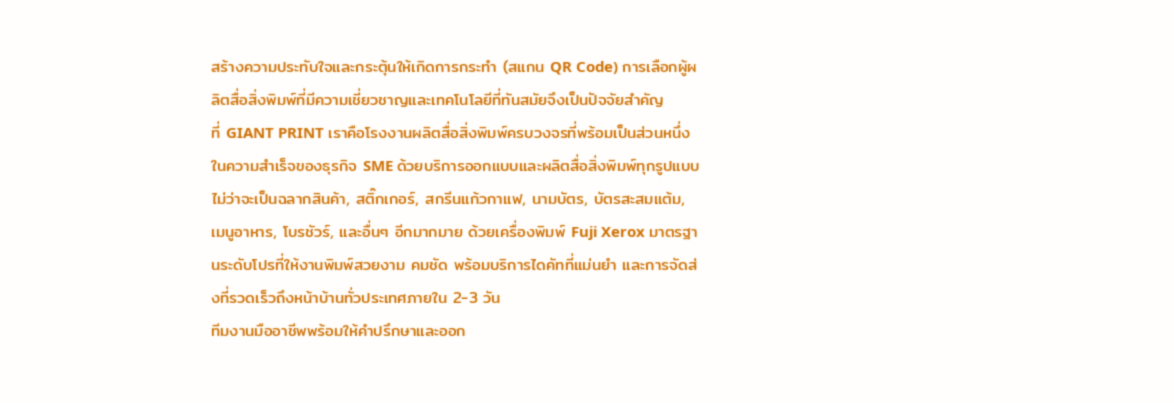สร้างความประทับใจและกระตุ้นให้เกิดการกระทำ (สแกน QR Code) การเลือกผู้ผลิตสื่อสิ่งพิมพ์ที่มีความเชี่ยวชาญและเทคโนโลยีที่ทันสมัยจึงเป็นปัจจัยสำคัญ
ที่ GIANT PRINT เราคือโรงงานผลิตสื่อสิ่งพิมพ์ครบวงจรที่พร้อมเป็นส่วนหนึ่งในความสำเร็จของธุรกิจ SME ด้วยบริการออกแบบและผลิตสื่อสิ่งพิมพ์ทุกรูปแบบ ไม่ว่าจะเป็นฉลากสินค้า, สติ๊กเกอร์, สกรีนแก้วกาแฟ, นามบัตร, บัตรสะสมแต้ม, เมนูอาหาร, โบรชัวร์, และอื่นๆ อีกมากมาย ด้วยเครื่องพิมพ์ Fuji Xerox มาตรฐานระดับโปรที่ให้งานพิมพ์สวยงาม คมชัด พร้อมบริการไดคัทที่แม่นยำ และการจัดส่งที่รวดเร็วถึงหน้าบ้านทั่วประเทศภายใน 2-3 วัน
ทีมงานมืออาชีพพร้อมให้คำปรึกษาและออก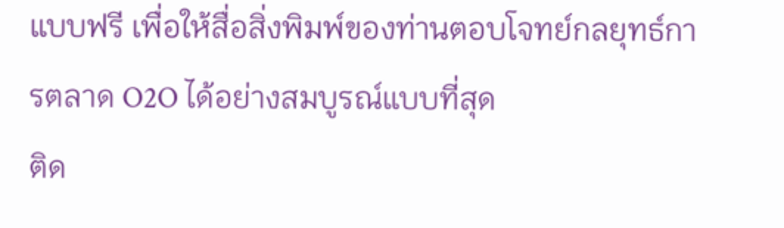แบบฟรี เพื่อให้สื่อสิ่งพิมพ์ของท่านตอบโจทย์กลยุทธ์การตลาด O2O ได้อย่างสมบูรณ์แบบที่สุด
ติด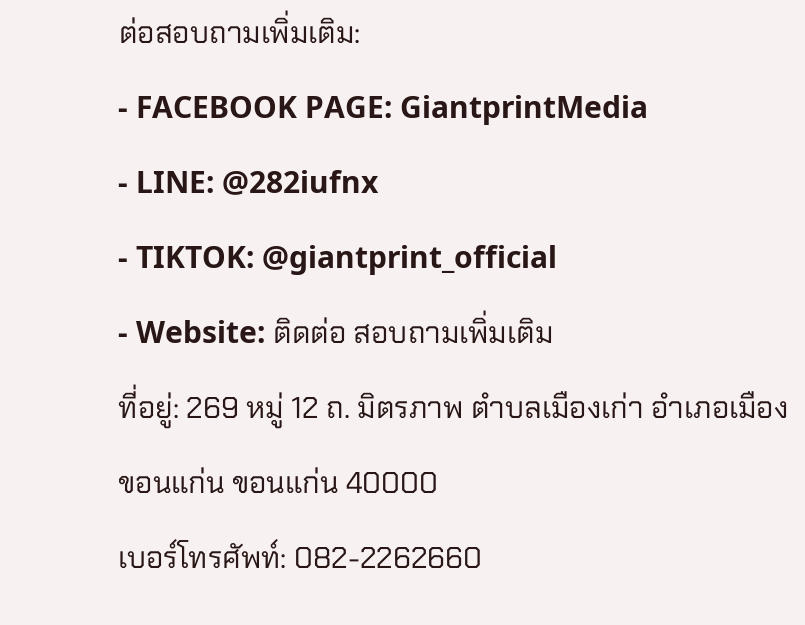ต่อสอบถามเพิ่มเติม:
- FACEBOOK PAGE: GiantprintMedia
- LINE: @282iufnx
- TIKTOK: @giantprint_official
- Website: ติดต่อ สอบถามเพิ่มเติม
ที่อยู่: 269 หมู่ 12 ถ. มิตรภาพ ตำบลเมืองเก่า อำเภอเมืองขอนแก่น ขอนแก่น 40000
เบอร์โทรศัพท์: 082-2262660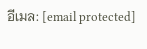อีเมล: [email protected]